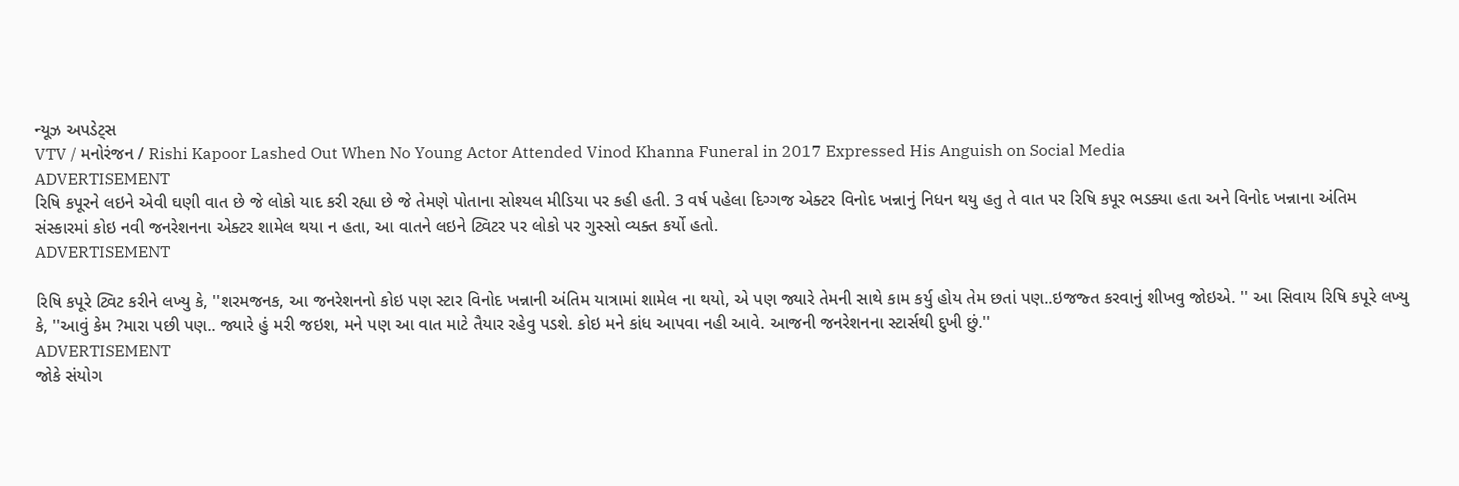ન્યૂઝ અપડેટ્સ
VTV / મનોરંજન / Rishi Kapoor Lashed Out When No Young Actor Attended Vinod Khanna Funeral in 2017 Expressed His Anguish on Social Media
ADVERTISEMENT
રિષિ કપૂરને લઇને એવી ઘણી વાત છે જે લોકો યાદ કરી રહ્યા છે જે તેમણે પોતાના સોશ્યલ મીડિયા પર કહી હતી. 3 વર્ષ પહેલા દિગ્ગજ એક્ટર વિનોદ ખન્નાનું નિધન થયુ હતુ તે વાત પર રિષિ કપૂર ભડક્યા હતા અને વિનોદ ખન્નાના અંતિમ સંસ્કારમાં કોઇ નવી જનરેશનના એક્ટર શામેલ થયા ન હતા, આ વાતને લઇને ટ્વિટર પર લોકો પર ગુસ્સો વ્યક્ત કર્યો હતો.
ADVERTISEMENT

રિષિ કપૂરે ટ્વિટ કરીને લખ્યુ કે, ''શરમજનક, આ જનરેશનનો કોઇ પણ સ્ટાર વિનોદ ખન્નાની અંતિમ યાત્રામાં શામેલ ના થયો, એ પણ જ્યારે તેમની સાથે કામ કર્યુ હોય તેમ છતાં પણ..ઇજજ્ત કરવાનું શીખવુ જોઇએ. '' આ સિવાય રિષિ કપૂરે લખ્યુ કે, ''આવું કેમ ?મારા પછી પણ.. જ્યારે હું મરી જઇશ, મને પણ આ વાત માટે તૈયાર રહેવુ પડશે. કોઇ મને કાંધ આપવા નહી આવે. આજની જનરેશનના સ્ટાર્સથી દુખી છું.''
ADVERTISEMENT
જોકે સંયોગ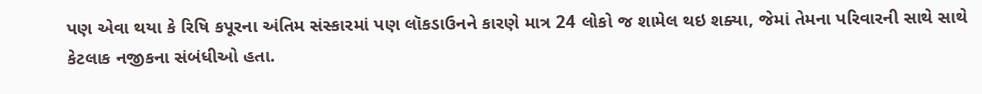પણ એવા થયા કે રિષિ કપૂરના અંતિમ સંસ્કારમાં પણ લૉકડાઉનને કારણે માત્ર 24 લોકો જ શામેલ થઇ શક્યા, જેમાં તેમના પરિવારની સાથે સાથે કેટલાક નજીકના સંબંધીઓ હતા.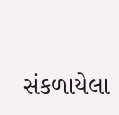સંકળાયેલા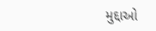મુદ્દાઓ